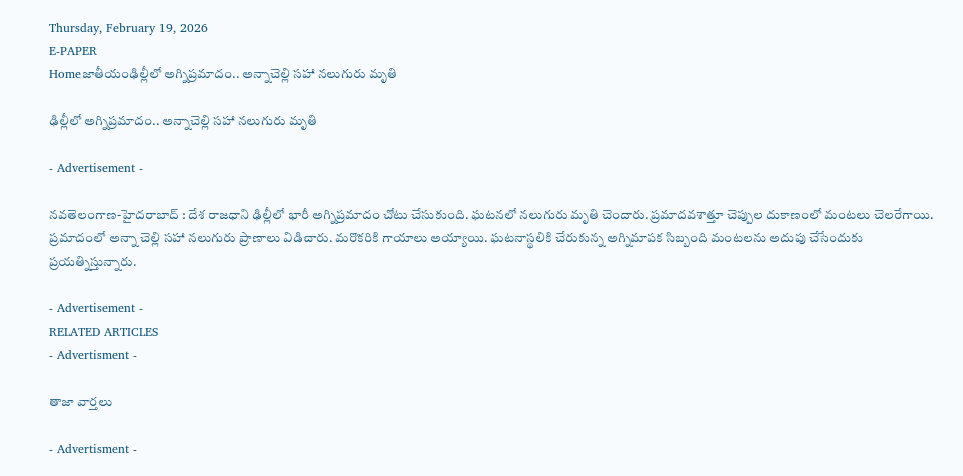Thursday, February 19, 2026
E-PAPER
Homeజాతీయంఢిల్లీలో అగ్నిప్రమాదం.. అన్నాచెల్లి సహా నలుగురు మృతి

ఢిల్లీలో అగ్నిప్రమాదం.. అన్నాచెల్లి సహా నలుగురు మృతి

- Advertisement -

న‌వ‌తెలంగాణ‌-హైద‌రాబాద్ : దేశ రాజధాని ఢిల్లీలో భారీ అగ్నిప్రమాదం చోటు చేసుకుంది. ఘటనలో నలుగురు మృతి చెందారు. ప్రమాదవశాత్తూ చెప్పుల దుకాణంలో మంటలు చెలరేగాయి. ప్రమాదంలో అన్నా చెల్లి సహా నలుగురు ప్రాణాలు విడిచారు. మరొకరికి గాయాలు అయ్యాయి. ఘటనాస్థలికి చేరుకున్న అగ్నిమాపక సిబ్బంది మంటలను అదుపు చేసేందుకు ప్రయత్నిస్తున్నారు.

- Advertisement -
RELATED ARTICLES
- Advertisment -

తాజా వార్తలు

- Advertisment -